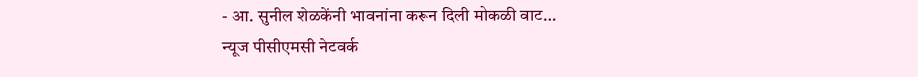- आ. सुनील शेळकेंनी भावनांना करून दिली मोकळी वाट…
न्यूज पीसीएमसी नेटवर्क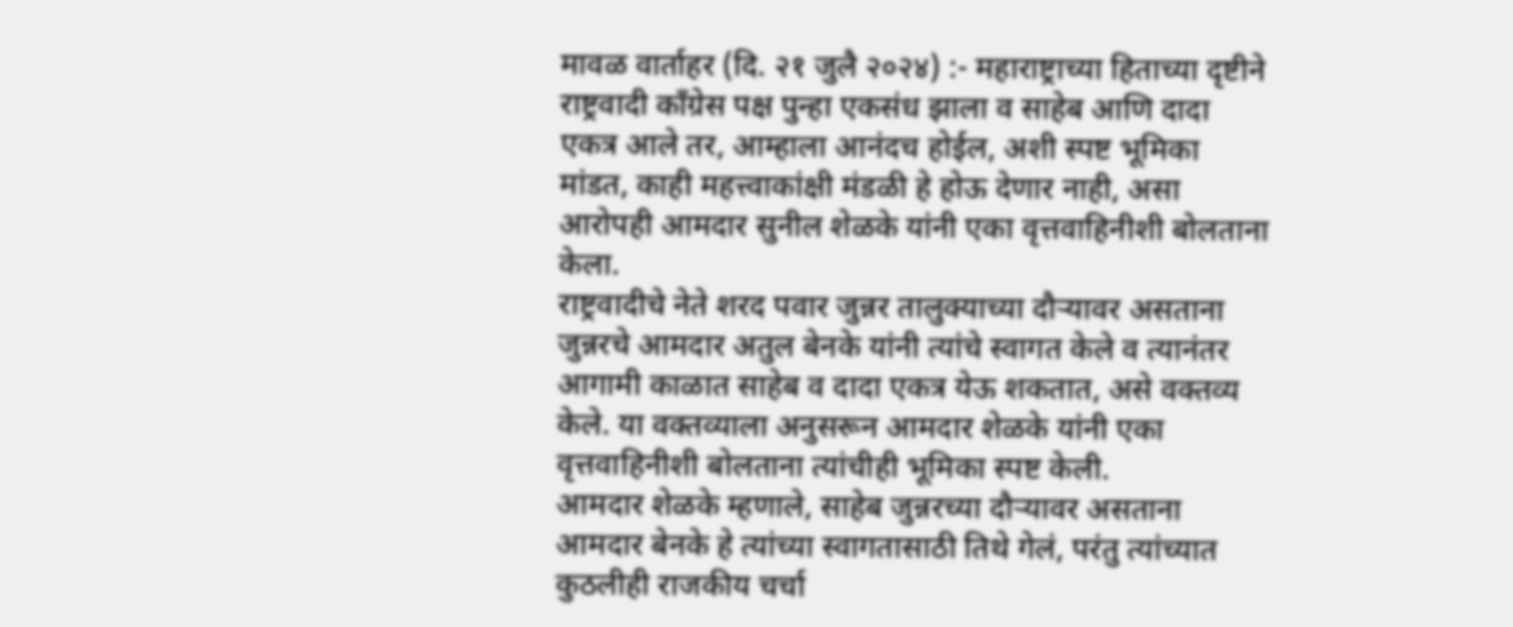मावळ वार्ताहर (दि. २१ जुलै २०२४) :- महाराष्ट्राच्या हिताच्या दृष्टीने राष्ट्रवादी काँग्रेस पक्ष पुन्हा एकसंध झाला व साहेब आणि दादा एकत्र आले तर, आम्हाला आनंदच होईल, अशी स्पष्ट भूमिका मांडत, काही महत्त्वाकांक्षी मंडळी हे होऊ देणार नाही, असा आरोपही आमदार सुनील शेळके यांनी एका वृत्तवाहिनीशी बोलताना केला.
राष्ट्रवादीचे नेते शरद पवार जुन्नर तालुक्याच्या दौऱ्यावर असताना जुन्नरचे आमदार अतुल बेनके यांनी त्यांचे स्वागत केले व त्यानंतर आगामी काळात साहेब व दादा एकत्र येऊ शकतात, असे वक्तव्य केले. या वक्तव्याला अनुसरून आमदार शेळके यांनी एका वृत्तवाहिनीशी बोलताना त्यांचीही भूमिका स्पष्ट केली.
आमदार शेळके म्हणाले, साहेब जुन्नरच्या दौऱ्यावर असताना आमदार बेनके हे त्यांच्या स्वागतासाठी तिथे गेलं, परंतु त्यांच्यात कुठलीही राजकीय चर्चा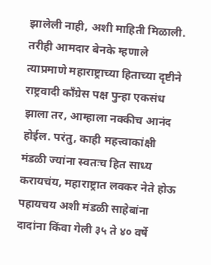झालेली नाही, अशी माहिती मिळाली. तरीही आमदार बेनके म्हणाले त्याप्रमाणे महाराष्ट्राच्या हिताच्या दृष्टीने राष्ट्रवादी काँग्रेस पक्ष पुन्हा एकसंध झाला तर, आम्हाला नक्कीच आनंद होईल. परंतु, काही महत्त्वाकांक्षी मंडळी ज्यांना स्वतःच हित साध्य करायचंय, महाराष्ट्रात लवकर नेते होऊ पहायचय अशी मंडळी साहेबांना दादांना किंवा गेली ३५ ते ४० वर्षे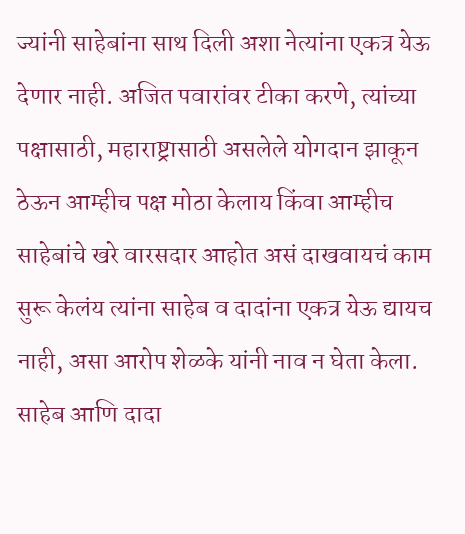ज्यांनी साहेबांना साथ दिली अशा नेत्यांना एकत्र येऊ देणार नाही. अजित पवारांवर टीका करणे, त्यांच्या पक्षासाठी, महाराष्ट्रासाठी असलेले योगदान झाकून ठेऊन आम्हीच पक्ष मोठा केलाय किंवा आम्हीच साहेबांचे खरे वारसदार आहोत असं दाखवायचं काम सुरू केलंय त्यांना साहेब व दादांना एकत्र येऊ द्यायच नाही, असा आरोप शेळके यांनी नाव न घेता केला.
साहेब आणि दादा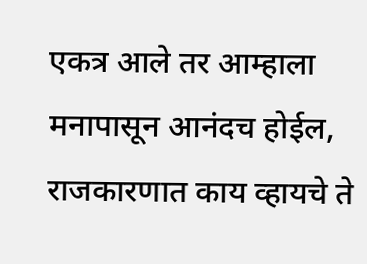एकत्र आले तर आम्हाला मनापासून आनंदच होईल, राजकारणात काय व्हायचे ते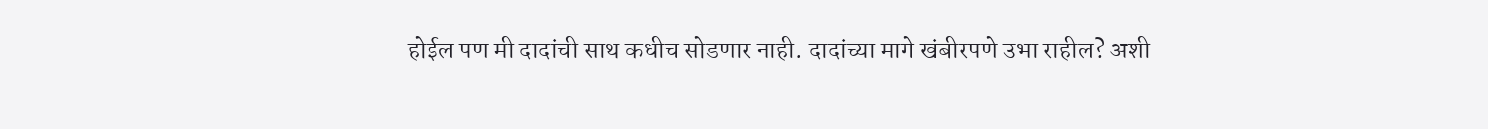होईल पण मी दादांची साथ कधीच सोडणार नाही. दादांच्या मागे खंबीरपणे उभा राहील? अशी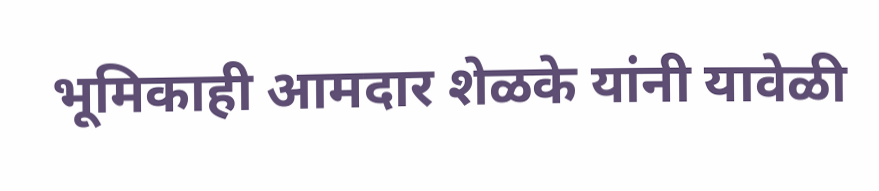भूमिकाही आमदार शेळके यांनी यावेळी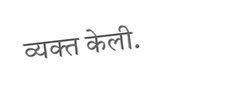व्यक्त केली.